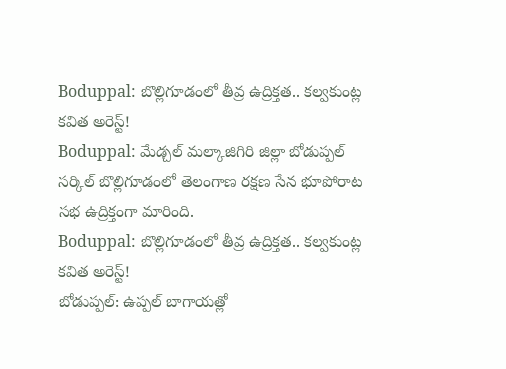Boduppal: బొల్లిగూడంలో తీవ్ర ఉద్రిక్తత.. కల్వకుంట్ల కవిత అరెస్ట్!
Boduppal: మేడ్చల్ మల్కాజిగిరి జిల్లా బోడుప్పల్ సర్కిల్ బొల్లిగూడంలో తెలంగాణ రక్షణ సేన భూపోరాట సభ ఉద్రిక్తంగా మారింది.
Boduppal: బొల్లిగూడంలో తీవ్ర ఉద్రిక్తత.. కల్వకుంట్ల కవిత అరెస్ట్!
బోడుప్పల్: ఉప్పల్ బాగాయత్లో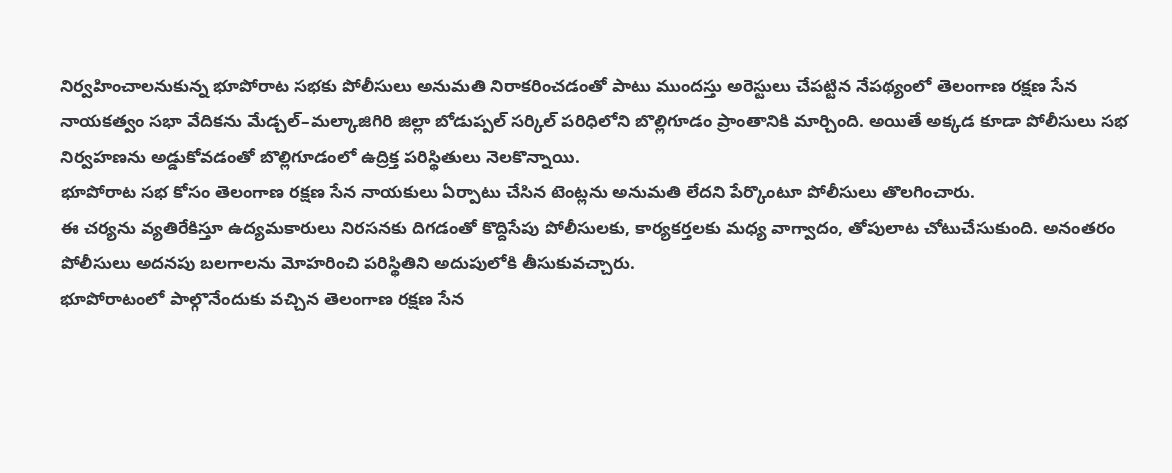నిర్వహించాలనుకున్న భూపోరాట సభకు పోలీసులు అనుమతి నిరాకరించడంతో పాటు ముందస్తు అరెస్టులు చేపట్టిన నేపథ్యంలో తెలంగాణ రక్షణ సేన నాయకత్వం సభా వేదికను మేడ్చల్–మల్కాజిగిరి జిల్లా బోడుప్పల్ సర్కిల్ పరిధిలోని బొల్లిగూడం ప్రాంతానికి మార్చింది. అయితే అక్కడ కూడా పోలీసులు సభ నిర్వహణను అడ్డుకోవడంతో బొల్లిగూడంలో ఉద్రిక్త పరిస్థితులు నెలకొన్నాయి.
భూపోరాట సభ కోసం తెలంగాణ రక్షణ సేన నాయకులు ఏర్పాటు చేసిన టెంట్లను అనుమతి లేదని పేర్కొంటూ పోలీసులు తొలగించారు.
ఈ చర్యను వ్యతిరేకిస్తూ ఉద్యమకారులు నిరసనకు దిగడంతో కొద్దిసేపు పోలీసులకు, కార్యకర్తలకు మధ్య వాగ్వాదం, తోపులాట చోటుచేసుకుంది. అనంతరం పోలీసులు అదనపు బలగాలను మోహరించి పరిస్థితిని అదుపులోకి తీసుకువచ్చారు.
భూపోరాటంలో పాల్గొనేందుకు వచ్చిన తెలంగాణ రక్షణ సేన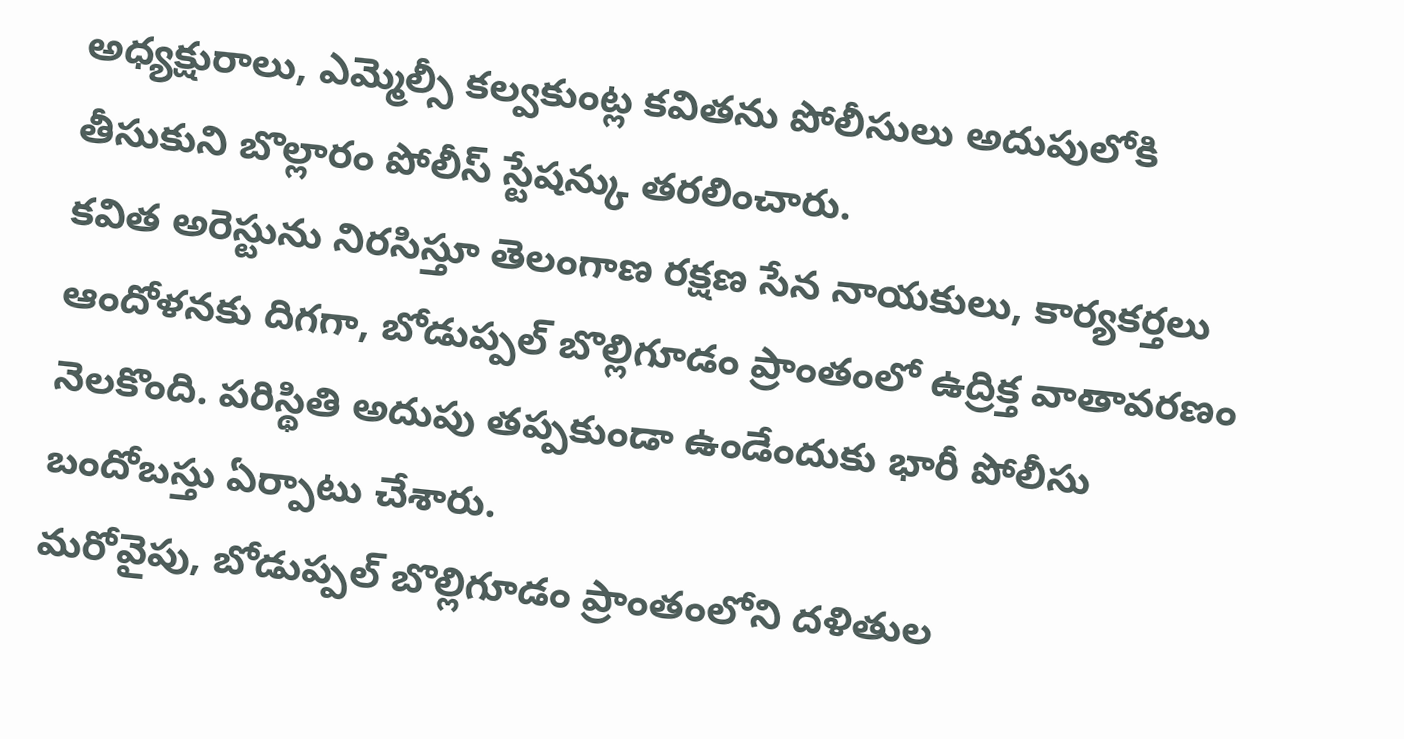అధ్యక్షురాలు, ఎమ్మెల్సీ కల్వకుంట్ల కవితను పోలీసులు అదుపులోకి తీసుకుని బొల్లారం పోలీస్ స్టేషన్కు తరలించారు.
కవిత అరెస్టును నిరసిస్తూ తెలంగాణ రక్షణ సేన నాయకులు, కార్యకర్తలు ఆందోళనకు దిగగా, బోడుప్పల్ బొల్లిగూడం ప్రాంతంలో ఉద్రిక్త వాతావరణం నెలకొంది. పరిస్థితి అదుపు తప్పకుండా ఉండేందుకు భారీ పోలీసు బందోబస్తు ఏర్పాటు చేశారు.
మరోవైపు, బోడుప్పల్ బొల్లిగూడం ప్రాంతంలోని దళితుల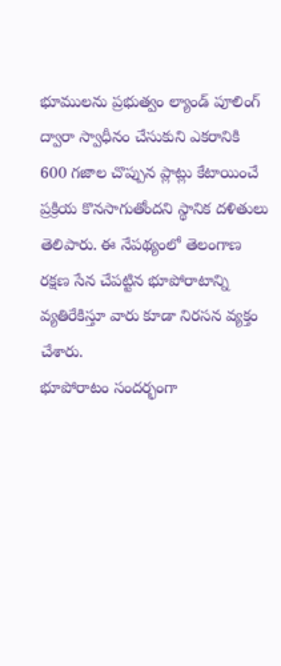భూములను ప్రభుత్వం ల్యాండ్ పూలింగ్ ద్వారా స్వాధీనం చేసుకుని ఎకరానికి 600 గజాల చొప్పున ప్లాట్లు కేటాయించే ప్రక్రియ కొనసాగుతోందని స్థానిక దళితులు తెలిపారు. ఈ నేపథ్యంలో తెలంగాణ రక్షణ సేన చేపట్టిన భూపోరాటాన్ని వ్యతిరేకిస్తూ వారు కూడా నిరసన వ్యక్తం చేశారు.
భూపోరాటం సందర్భంగా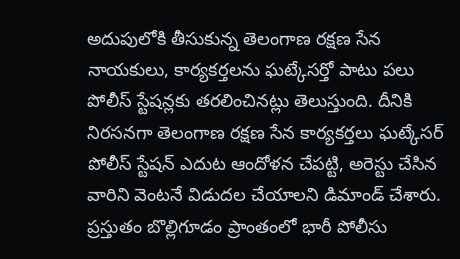అదుపులోకి తీసుకున్న తెలంగాణ రక్షణ సేన నాయకులు, కార్యకర్తలను ఘట్కేసర్తో పాటు పలు పోలీస్ స్టేషన్లకు తరలించినట్లు తెలుస్తుంది. దీనికి నిరసనగా తెలంగాణ రక్షణ సేన కార్యకర్తలు ఘట్కేసర్ పోలీస్ స్టేషన్ ఎదుట ఆందోళన చేపట్టి, అరెస్టు చేసిన వారిని వెంటనే విడుదల చేయాలని డిమాండ్ చేశారు.
ప్రస్తుతం బొల్లిగూడం ప్రాంతంలో భారీ పోలీసు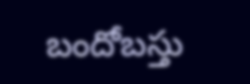బందోబస్తు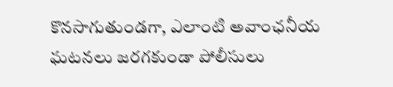కొనసాగుతుండగా, ఎలాంటి అవాంఛనీయ ఘటనలు జరగకుండా పోలీసులు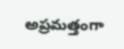అప్రమత్తంగా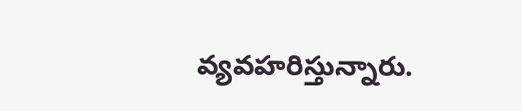వ్యవహరిస్తున్నారు.